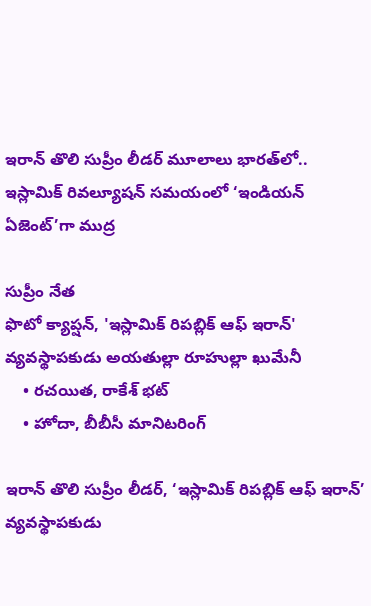ఇరాన్ తొలి సుప్రీం లీడర్ మూలాలు భారత్‌లో.. ఇస్లామిక్ రివల్యూషన్ సమయంలో ‘ఇండియన్ ఏజెంట్’గా ముద్ర

సుప్రీం నేత
ఫొటో క్యాప్షన్, 'ఇస్లామిక్ రిపబ్లిక్ ఆఫ్ ఇరాన్' వ్యవస్థాపకుడు అయతుల్లా రూహుల్లా ఖుమేనీ
    • రచయిత, రాకేశ్ భట్
    • హోదా, బీబీసీ మానిటరింగ్

ఇరాన్ తొలి సుప్రీం లీడర్, ‘ఇస్లామిక్ రిపబ్లిక్ ఆఫ్ ఇరాన్’ వ్యవస్థాపకుడు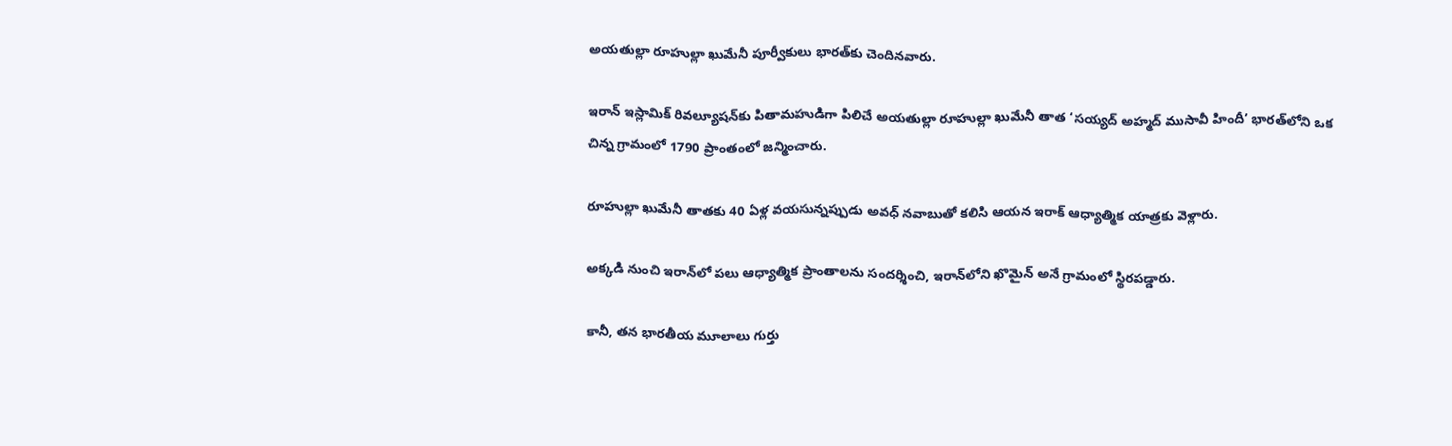అయతుల్లా రూహుల్లా ఖుమేనీ పూర్వీకులు భారత్‌కు చెందినవారు.

ఇరాన్ ఇస్లామిక్ రివల్యూషన్‌కు పితామహుడిగా పిలిచే అయతుల్లా రూహుల్లా ఖుమేనీ తాత ‘సయ్యద్ అహ్మద్ ముసావీ హిందీ’ భారత్‌లోని ఒక చిన్న గ్రామంలో 1790 ప్రాంతంలో జన్మించారు.

రూహుల్లా ఖుమేనీ తాతకు 40 ఏళ్ల వయసున్నప్పుడు అవధ్ నవాబుతో కలిసి ఆయన ఇరాక్ ఆధ్యాత్మిక యాత్రకు వెళ్లారు.

అక్కడి నుంచి ఇరాన్‌లో పలు ఆధ్యాత్మిక ప్రాంతాలను సందర్శించి, ఇరాన్‌లోని ఖొమైన్ అనే గ్రామంలో స్థిరపడ్డారు.

కానీ, తన భారతీయ మూలాలు గుర్తు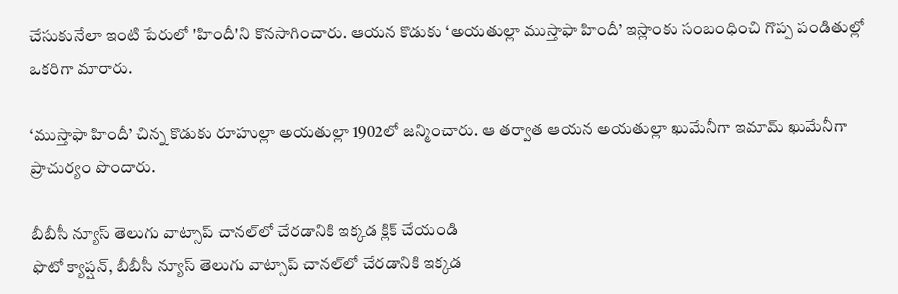చేసుకునేలా ఇంటి పేరులో 'హిందీ'ని కొనసాగించారు. ఆయన కొడుకు ‘అయతుల్లా ముస్తాఫా హిందీ’ ఇస్లాంకు సంబంధించి గొప్ప పండితుల్లో ఒకరిగా మారారు.

‘ముస్తాఫా హిందీ’ చిన్న కొడుకు రూహుల్లా అయతుల్లా 1902లో జన్మించారు. ఆ తర్వాత ఆయన అయతుల్లా ఖుమేనీగా ఇమామ్ ఖుమేనీగా ప్రాచుర్యం పొందారు.

బీబీసీ న్యూస్ తెలుగు వాట్సాప్ చానల్‌లో చేరడానికి ఇక్కడ క్లిక్ చేయండి
ఫొటో క్యాప్షన్, బీబీసీ న్యూస్ తెలుగు వాట్సాప్ చానల్‌లో చేరడానికి ఇక్కడ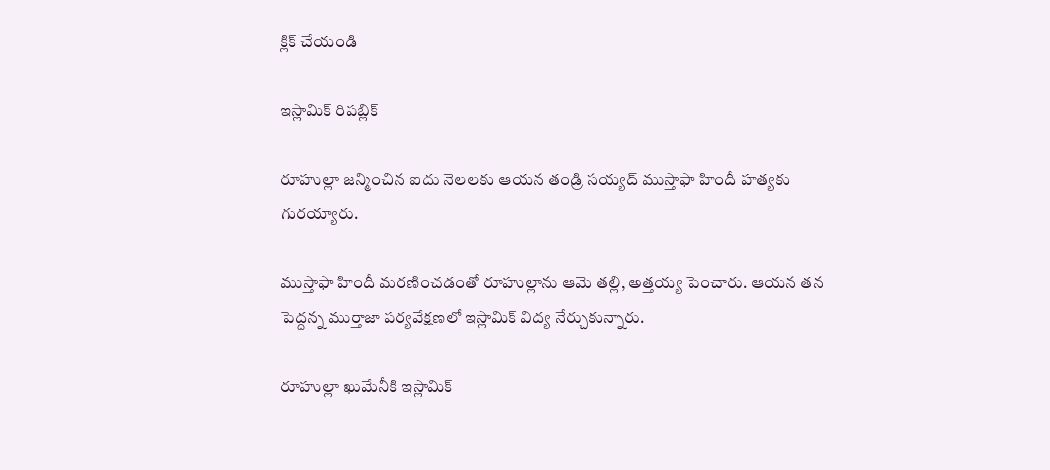క్లిక్ చేయండి

ఇస్లామిక్ రిపబ్లిక్

రూహుల్లా జన్మించిన ఐదు నెలలకు ఆయన తండ్రి సయ్యద్ ముస్తాఫా హిందీ హత్యకు గురయ్యారు.

ముస్తాఫా హిందీ మరణించడంతో రూహుల్లాను ఆమె తల్లి, అత్తయ్య పెంచారు. ఆయన తన పెద్దన్న ముర్తాజా పర్యవేక్షణలో ఇస్లామిక్ విద్య నేర్చుకున్నారు.

రూహుల్లా ఖుమేనీకి ఇస్లామిక్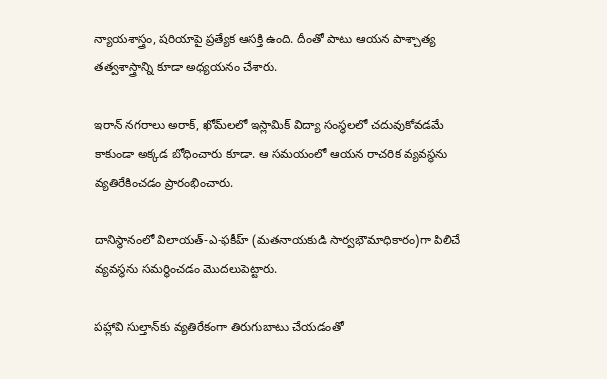న్యాయశాస్త్రం, షరియాపై ప్రత్యేక ఆసక్తి ఉంది. దీంతో పాటు ఆయన పాశ్చాత్య తత్వశాస్త్రాన్ని కూడా అధ్యయనం చేశారు.

ఇరాన్ నగరాలు అరాక్, ఖోమ్‌లలో ఇస్లామిక్ విద్యా సంస్థలలో చదువుకోవడమే కాకుండా అక్కడ బోధించారు కూడా. ఆ సమయంలో ఆయన రాచరిక వ్యవస్థను వ్యతిరేకించడం ప్రారంభించారు.

దానిస్థానంలో విలాయత్-ఎ-ఫకీహ్ (మతనాయకుడి సార్వభౌమాధికారం)గా పిలిచే వ్యవస్థను సమర్థించడం మొదలుపెట్టారు.

పహ్లావి సుల్తాన్‌కు వ్యతిరేకంగా తిరుగుబాటు చేయడంతో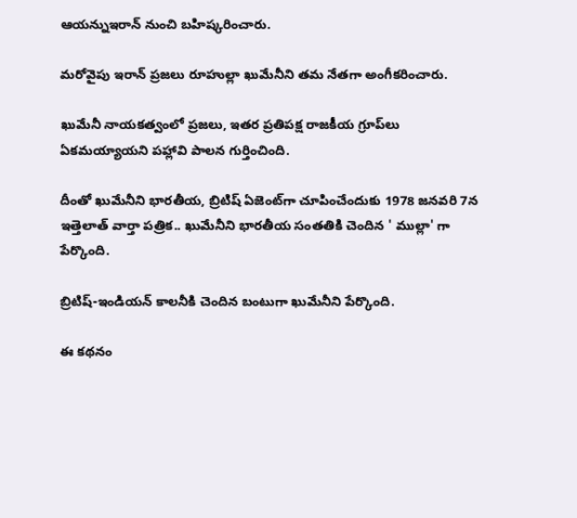ఆయన్నుఇరాన్‌ నుంచి బహిష్కరించారు.

మరోవైపు ఇరాన్ ప్రజలు రూహుల్లా ఖుమేనీని తమ నేతగా అంగీకరించారు.

ఖుమేనీ నాయకత్వంలో ప్రజలు, ఇతర ప్రతిపక్ష రాజకీయ గ్రూప్‌లు ఏకమయ్యాయని పహ్లావి పాలన గుర్తించింది.

దీంతో ఖుమేనీని భారతీయ, బ్రిటిష్ ఏజెంట్‌గా చూపించేందుకు 1978 జనవరి 7న ఇత్తెలాత్ వార్తా పత్రిక.. ఖుమేనీని భారతీయ సంతతికి చెందిన ' ముల్లా' గా పేర్కొంది.

బ్రిటిష్-ఇండియన్ కాలనీకి చెందిన బంటుగా ఖుమేనీని పేర్కొంది.

ఈ కథనం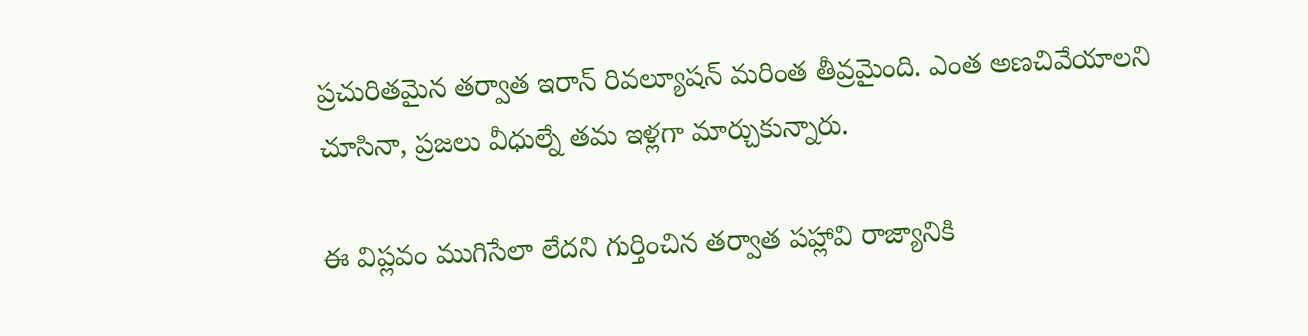ప్రచురితమైన తర్వాత ఇరాన్ రివల్యూషన్ మరింత తీవ్రమైంది. ఎంత అణచివేయాలని చూసినా, ప్రజలు వీధుల్నే తమ ఇళ్లగా మార్చుకున్నారు.

ఈ విప్లవం ముగిసేలా లేదని గుర్తించిన తర్వాత పహ్లావి రాజ్యానికి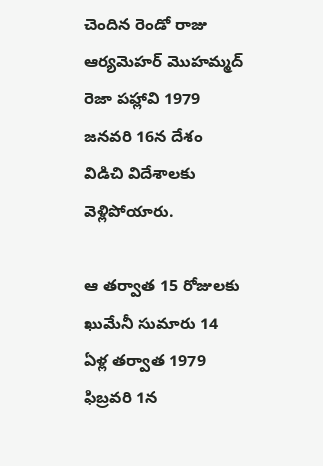చెందిన రెండో రాజు ఆర్యమెహర్ మొహమ్మద్ రెజా పహ్లావి 1979 జనవరి 16న దేశం విడిచి విదేశాలకు వెళ్లిపోయారు.

ఆ తర్వాత 15 రోజులకు ఖుమేనీ సుమారు 14 ఏళ్ల తర్వాత 1979 ఫిబ్రవరి 1న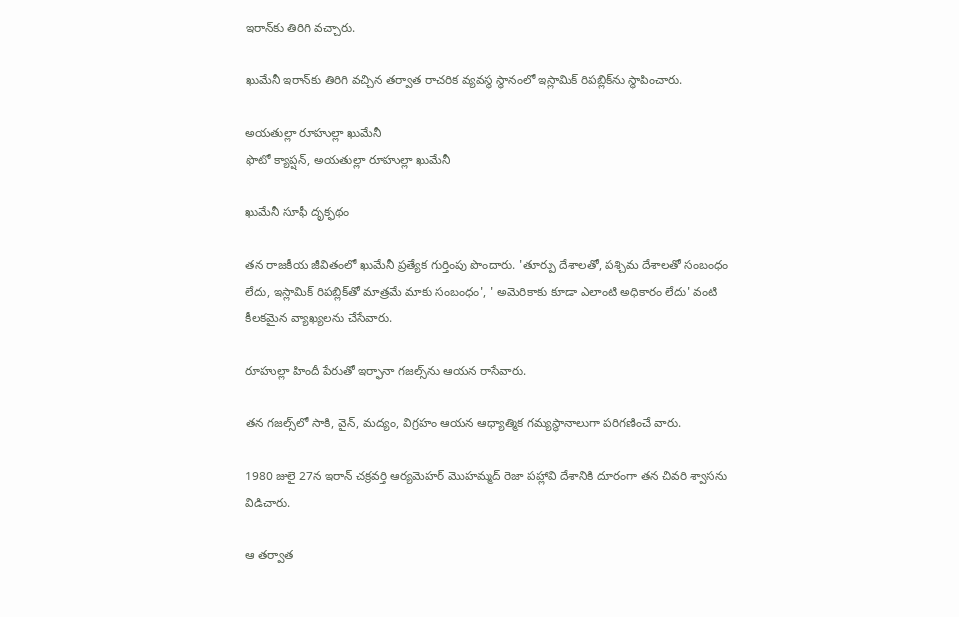ఇరాన్‌కు తిరిగి వచ్చారు.

ఖుమేనీ ఇరాన్‌కు తిరిగి వచ్చిన తర్వాత రాచరిక వ్యవస్థ స్థానంలో ఇస్లామిక్ రిపబ్లిక్‌ను స్థాపించారు.

అయతుల్లా రూహుల్లా ఖుమేనీ
ఫొటో క్యాప్షన్, అయతుల్లా రూహుల్లా ఖుమేనీ

ఖుమేనీ సూఫీ దృక్ఫథం

తన రాజకీయ జీవితంలో ఖుమేనీ ప్రత్యేక గుర్తింపు పొందారు. 'తూర్పు దేశాలతో, పశ్చిమ దేశాలతో సంబంధం లేదు, ఇస్లామిక్ రిపబ్లిక్‌తో మాత్రమే మాకు సంబంధం', ' అమెరికాకు కూడా ఎలాంటి అధికారం లేదు' వంటి కీలకమైన వ్యాఖ్యలను చేసేవారు.

రూహుల్లా హిందీ పేరుతో ఇర్ఫానా గజల్స్‌ను ఆయన రాసేవారు.

తన గజల్స్‌లో సాకి, వైన్, మద్యం, విగ్రహం ఆయన ఆధ్యాత్మిక గమ్యస్థానాలుగా పరిగణించే వారు.

1980 జులై 27న ఇరాన్ చక్రవర్తి ఆర్యమెహర్ మొహమ్మద్ రెజా పహ్లావి దేశానికి దూరంగా తన చివరి శ్వాసను విడిచారు.

ఆ తర్వాత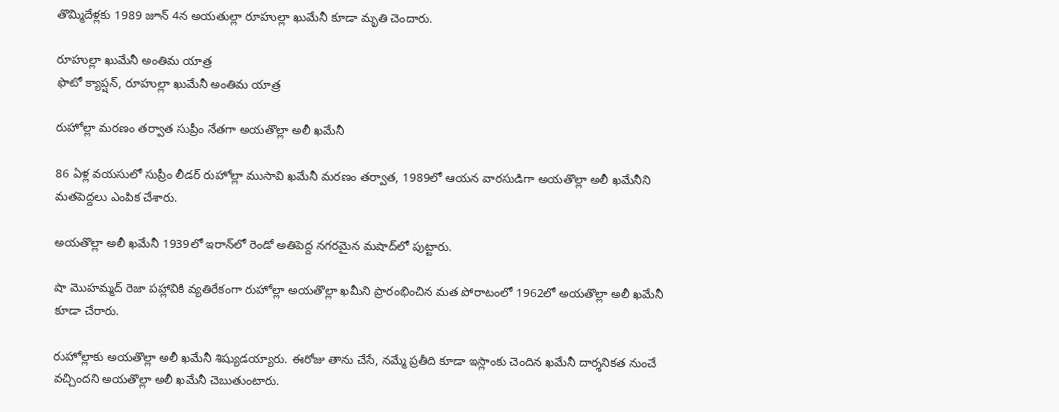తొమ్మిదేళ్లకు 1989 జూన్ 4న అయతుల్లా రూహుల్లా ఖుమేనీ కూడా మృతి చెందారు.

రూహుల్లా ఖుమేనీ అంతిమ యాత్ర
ఫొటో క్యాప్షన్, రూహుల్లా ఖుమేనీ అంతిమ యాత్ర

రుహోల్లా మరణం తర్వాత సుప్రీం నేతగా అయతొల్లా అలీ ఖమేనీ

86 ఏళ్ల వయసులో సుప్రీం లీడర్ రుహోల్లా ముసావి ఖమేనీ మరణం తర్వాత, 1989లో ఆయన వారసుడిగా అయతొల్లా అలీ ఖమేనీని మతపెద్దలు ఎంపిక చేశారు.

అయతొల్లా అలీ ఖమేనీ 1939లో ఇరాన్‌లో రెండో అతిపెద్ద నగరమైన మషాద్‌లో పుట్టారు.

షా మొహమ్మద్ రెజా పహ్లావికి వ్యతిరేకంగా రుహోల్లా అయతొల్లా ఖమీని ప్రారంభించిన మత పోరాటంలో 1962లో అయతొల్లా అలీ ఖమేనీ కూడా చేరారు.

రుహోల్లాకు అయతొల్లా అలీ ఖమేనీ శిష్యుడయ్యారు. ఈరోజు తాను చేసే, నమ్మే ప్రతీది కూడా ఇస్లాంకు చెందిన ఖమేనీ దార్శనికత నుంచే వచ్చిందని అయతొల్లా అలీ ఖమేనీ చెబుతుంటారు.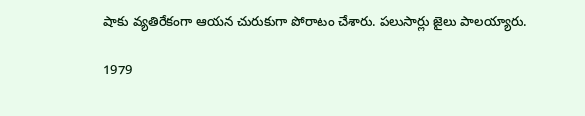షాకు వ్యతిరేకంగా ఆయన చురుకుగా పోరాటం చేశారు. పలుసార్లు జైలు పాలయ్యారు.

1979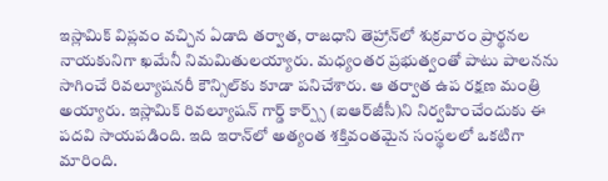ఇస్లామిక్ విప్లవం వచ్చిన ఏడాది తర్వాత, రాజధాని తెహ్రాన్‌లో శుక్రవారం ప్రార్థనల నాయకునిగా ఖమేనీ నిమమితులయ్యారు. మధ్యంతర ప్రభుత్వంతో పాటు పాలనను సాగించే రివల్యూషనరీ కౌన్సిల్‌కు కూడా పనిచేశారు. ఆ తర్వాత ఉప రక్షణ మంత్రి అయ్యారు. ఇస్లామిక్ రివల్యూషన్ గార్డ్ కార్ప్స్ (ఐఆర్‌జీసీ)ని నిర్వహించేందుకు ఈ పదవి సాయపడింది. ఇది ఇరాన్‌లో అత్యంత శక్తివంతమైన సంస్థలలో ఒకటిగా మారింది.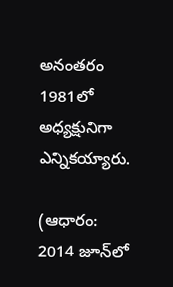అనంతరం 1981లో అధ్యక్షునిగా ఎన్నికయ్యారు.

(ఆధారం: 2014 జూన్‌లో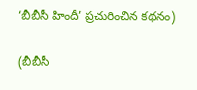‘బీబీసీ హిందీ’ ప్రచురించిన కథనం)

(బీబీసీ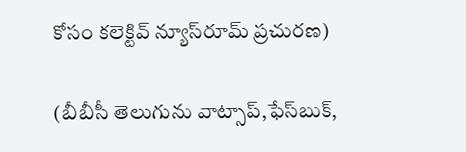కోసం కలెక్టివ్ న్యూస్‌రూమ్ ప్రచురణ)

(బీబీసీ తెలుగును వాట్సాప్‌,ఫేస్‌బుక్,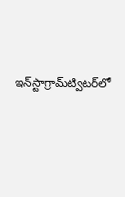ఇన్‌స్టాగ్రామ్‌ట్విటర్‌లో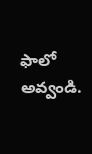ఫాలో అవ్వండి.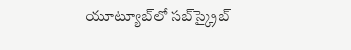యూట్యూబ్‌లో సబ్‌స్క్రైబ్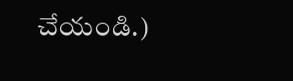చేయండి.)